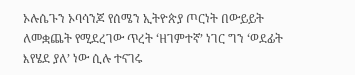ኦሉሴጉን ኦባሳንጆ የሰሜን ኢትዮጵያ ጦርነት በውይይት ለመቋጨት የሚደረገው ጥረት ‘ዘገምተኛ’ ነገር ግን ‘ወደፊት እየሄደ ያለ’ ነው ሲሉ ተናገሩ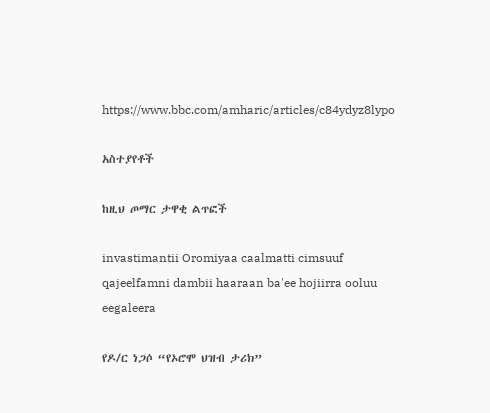https://www.bbc.com/amharic/articles/c84ydyz8lypo

አስተያየቶች

ከዚህ ጦማር ታዋቂ ልጥፎች

invastimantii Oromiyaa caalmatti cimsuuf qajeelfamni dambii haaraan ba'ee hojiirra ooluu eegaleera

የዶ/ር ነጋሶ “የኦሮሞ ህዝብ ታሪክ”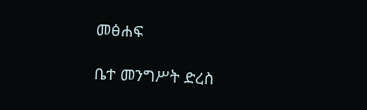መፅሐፍ

ቤተ መንግሥት ድረስ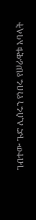ገብተው ጉድ ሊሰሩን የነበሩ የሠራዊቱ አባላት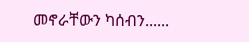መኖራቸውን ካሰብን......